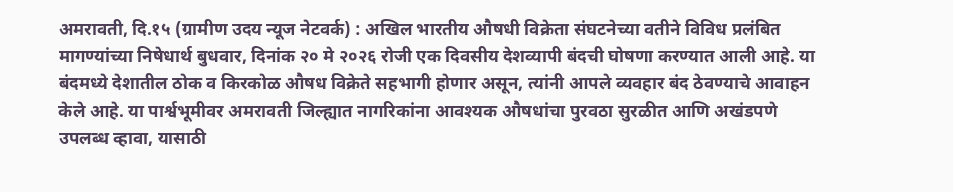अमरावती, दि.१५ (ग्रामीण उदय न्यूज नेटवर्क) : अखिल भारतीय औषधी विक्रेता संघटनेच्या वतीने विविध प्रलंबित मागण्यांच्या निषेधार्थ बुधवार, दिनांक २० मे २०२६ रोजी एक दिवसीय देशव्यापी बंदची घोषणा करण्यात आली आहे. या बंदमध्ये देशातील ठोक व किरकोळ औषध विक्रेते सहभागी होणार असून, त्यांनी आपले व्यवहार बंद ठेवण्याचे आवाहन केले आहे. या पार्श्वभूमीवर अमरावती जिल्ह्यात नागरिकांना आवश्यक औषधांचा पुरवठा सुरळीत आणि अखंडपणे उपलब्ध व्हावा, यासाठी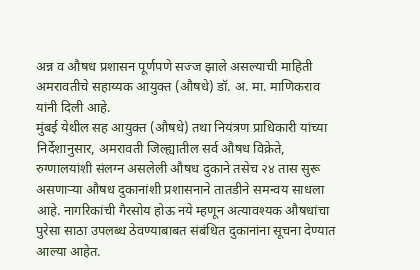अन्न व औषध प्रशासन पूर्णपणे सज्ज झाले असल्याची माहिती अमरावतीचे सहाय्यक आयुक्त (औषधे) डॉ. अ. मा. माणिकराव यांनी दिली आहे.
मुंबई येथील सह आयुक्त (औषधे) तथा नियंत्रण प्राधिकारी यांच्या निर्देशानुसार, अमरावती जिल्ह्यातील सर्व औषध विक्रेते, रुग्णालयांशी संलग्न असलेली औषध दुकाने तसेच २४ तास सुरू असणाऱ्या औषध दुकानांशी प्रशासनाने तातडीने समन्वय साधला आहे. नागरिकांची गैरसोय होऊ नये म्हणून अत्यावश्यक औषधांचा पुरेसा साठा उपलब्ध ठेवण्याबाबत संबंधित दुकानांना सूचना देण्यात आल्या आहेत.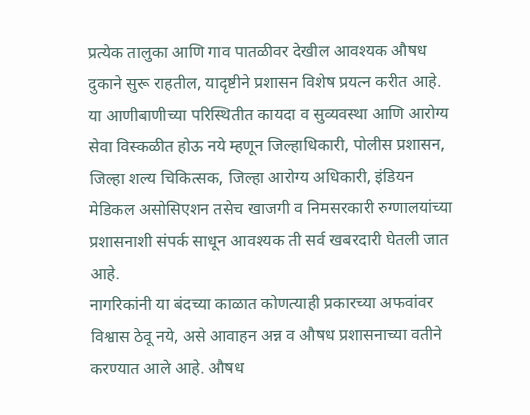प्रत्येक तालुका आणि गाव पातळीवर देखील आवश्यक औषध दुकाने सुरू राहतील, यादृष्टीने प्रशासन विशेष प्रयत्न करीत आहे.
या आणीबाणीच्या परिस्थितीत कायदा व सुव्यवस्था आणि आरोग्य सेवा विस्कळीत होऊ नये म्हणून जिल्हाधिकारी, पोलीस प्रशासन, जिल्हा शल्य चिकित्सक, जिल्हा आरोग्य अधिकारी, इंडियन मेडिकल असोसिएशन तसेच खाजगी व निमसरकारी रुग्णालयांच्या प्रशासनाशी संपर्क साधून आवश्यक ती सर्व खबरदारी घेतली जात आहे.
नागरिकांनी या बंदच्या काळात कोणत्याही प्रकारच्या अफवांवर विश्वास ठेवू नये, असे आवाहन अन्न व औषध प्रशासनाच्या वतीने करण्यात आले आहे. औषध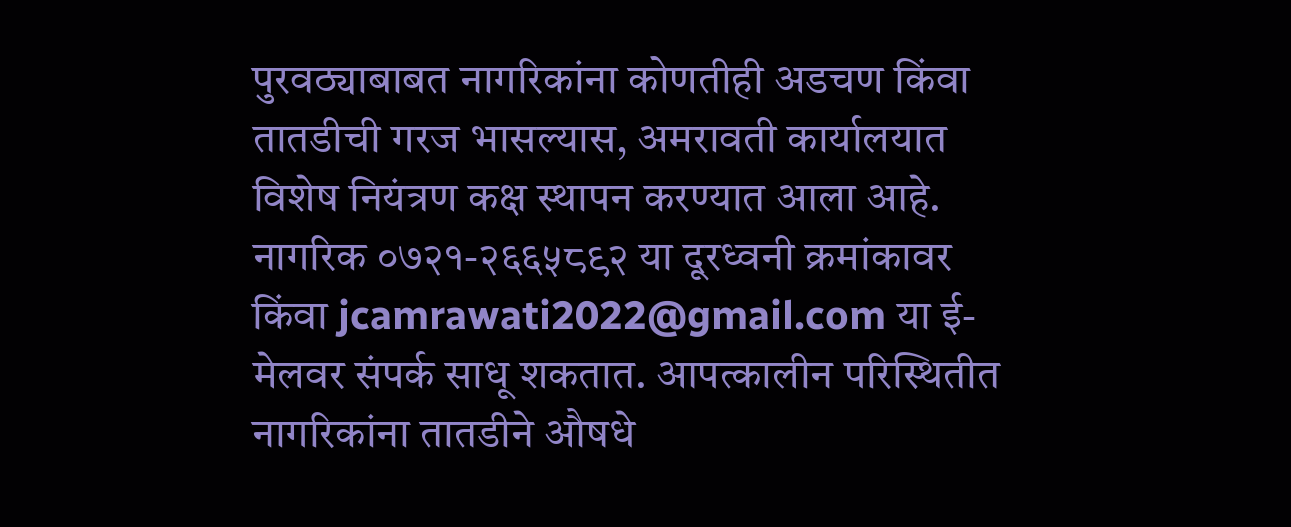पुरवठ्याबाबत नागरिकांना कोणतीही अडचण किंवा तातडीची गरज भासल्यास, अमरावती कार्यालयात विशेष नियंत्रण कक्ष स्थापन करण्यात आला आहे. नागरिक ०७२१-२६६५८९२ या दूरध्वनी क्रमांकावर किंवा jcamrawati2022@gmail.com या ई-मेलवर संपर्क साधू शकतात. आपत्कालीन परिस्थितीत नागरिकांना तातडीने औषधे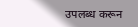उपलब्ध करून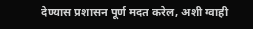देण्यास प्रशासन पूर्ण मदत करेल, अशी ग्वाही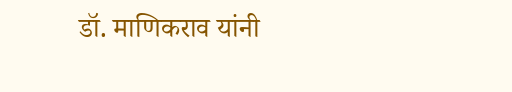डॉ. माणिकराव यांनी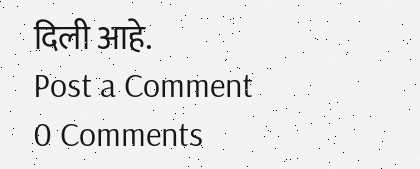दिली आहे.
Post a Comment
0 Comments